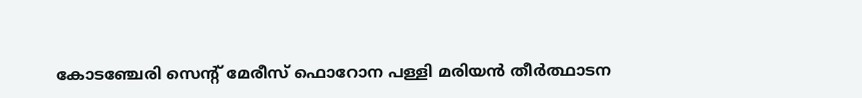കോടഞ്ചേരി സെന്റ് മേരീസ് ഫൊറോന പള്ളി മരിയന്‍ തീര്‍ത്ഥാടന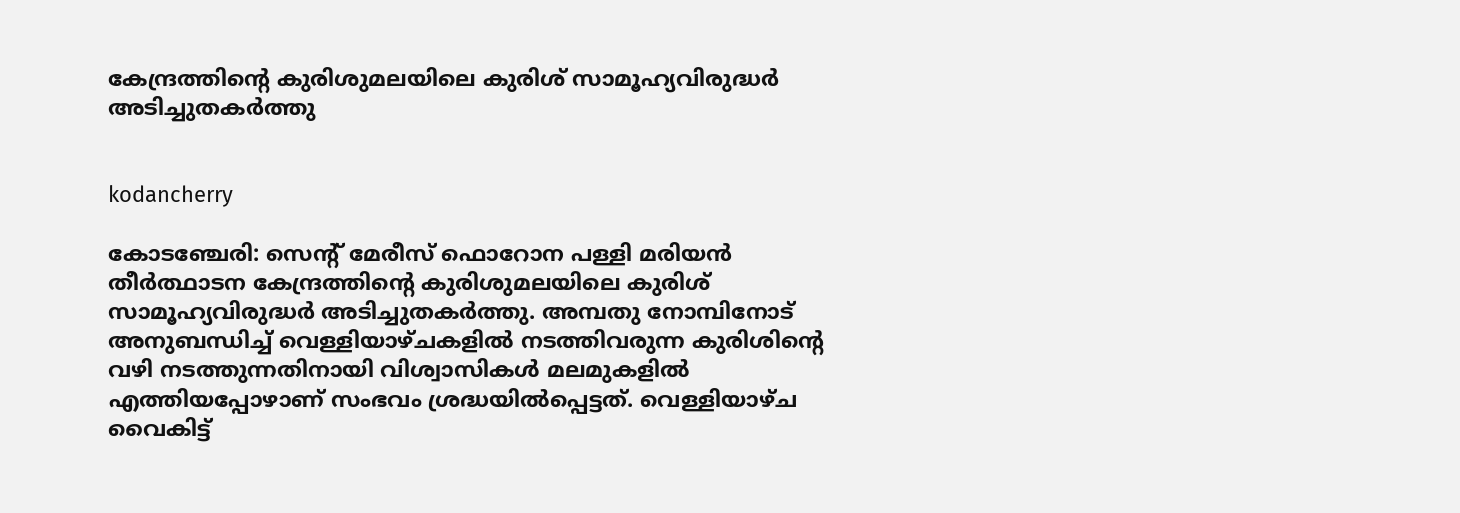കേന്ദ്രത്തിന്റെ കുരിശുമലയിലെ കുരിശ് സാമൂഹ്യവിരുദ്ധര്‍ അടിച്ചുതകര്‍ത്തു


kodancherry

കോടഞ്ചേരി: സെന്റ് മേരീസ് ഫൊറോന പള്ളി മരിയന്‍ തീര്‍ത്ഥാടന കേന്ദ്രത്തിന്റെ കുരിശുമലയിലെ കുരിശ് സാമൂഹ്യവിരുദ്ധര്‍ അടിച്ചുതകര്‍ത്തു. അമ്പതു നോമ്പിനോട് അനുബന്ധിച്ച് വെള്ളിയാഴ്ചകളില്‍ നടത്തിവരുന്ന കുരിശിന്റെ വഴി നടത്തുന്നതിനായി വിശ്വാസികള്‍ മലമുകളില്‍ എത്തിയപ്പോഴാണ് സംഭവം ശ്രദ്ധയില്‍പ്പെട്ടത്. വെള്ളിയാഴ്ച വൈകിട്ട്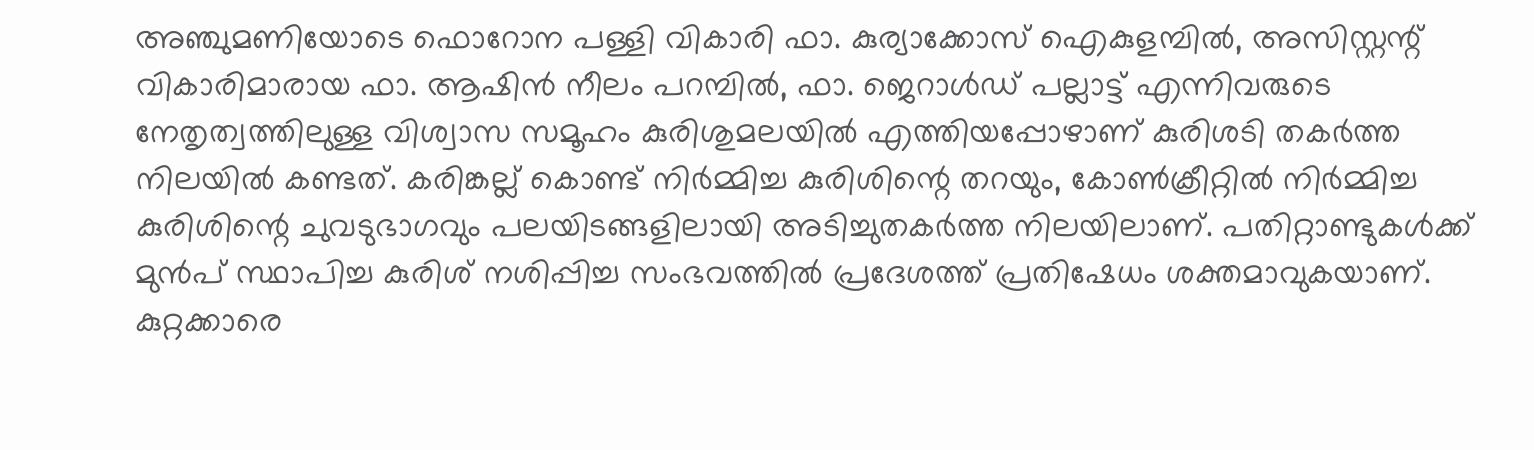അഞ്ചുമണിയോടെ ഫൊറോന പള്ളി വികാരി ഫാ. കുര്യാക്കോസ് ഐകുളമ്പില്‍, അസിസ്റ്റന്റ് വികാരിമാരായ ഫാ. ആഷിന്‍ നീലം പറമ്പില്‍, ഫാ. ജെറാള്‍ഡ് പല്ലാട്ട് എന്നിവരുടെ നേതൃത്വത്തിലുള്ള വിശ്വാസ സമൂഹം കുരിശുമലയില്‍ എത്തിയപ്പോഴാണ് കുരിശടി തകര്‍ത്ത നിലയില്‍ കണ്ടത്. കരിങ്കല്ല് കൊണ്ട് നിര്‍മ്മിച്ച കുരിശിന്റെ തറയും, കോണ്‍ക്രീറ്റില്‍ നിര്‍മ്മിച്ച കുരിശിന്റെ ചുവടുഭാഗവും പലയിടങ്ങളിലായി അടിച്ചുതകര്‍ത്ത നിലയിലാണ്. പതിറ്റാണ്ടുകള്‍ക്ക് മുന്‍പ് സ്ഥാപിച്ച കുരിശ് നശിപ്പിച്ച സംഭവത്തില്‍ പ്രദേശത്ത് പ്രതിഷേധം ശക്തമാവുകയാണ്. കുറ്റക്കാരെ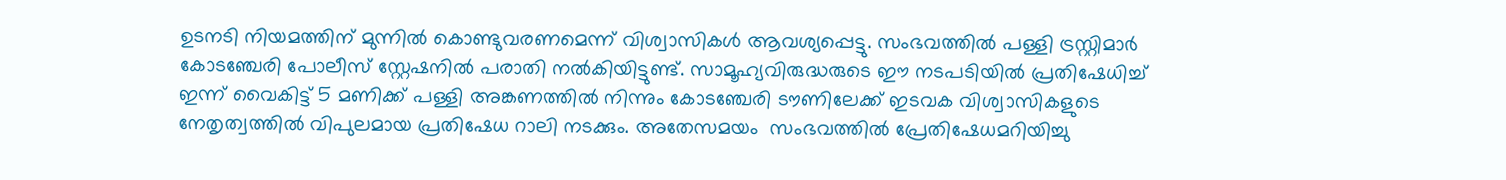ഉടനടി നിയമത്തിന് മുന്നില്‍ കൊണ്ടുവരണമെന്ന് വിശ്വാസികള്‍ ആവശ്യപ്പെട്ടു. സംഭവത്തില്‍ പള്ളി ട്രസ്റ്റിമാര്‍ കോടഞ്ചേരി പോലീസ് സ്റ്റേഷനില്‍ പരാതി നല്‍കിയിട്ടുണ്ട്. സാമൂഹ്യവിരുദ്ധരുടെ ഈ നടപടിയില്‍ പ്രതിഷേധിച്ച് ഇന്ന് വൈകിട്ട് 5 മണിക്ക് പള്ളി അങ്കണത്തില്‍ നിന്നും കോടഞ്ചേരി ടൗണിലേക്ക് ഇടവക വിശ്വാസികളുടെ നേതൃത്വത്തില്‍ വിപുലമായ പ്രതിഷേധ റാലി നടക്കും. അതേസമയം  സംഭവത്തില്‍ പ്രേതിഷേധമറിയിച്ചു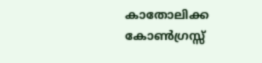കാതോലിക്ക കോണ്‍ഗ്രസ്സ്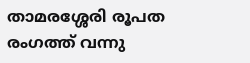താമരശ്ശേരി രൂപത രംഗത്ത് വന്നു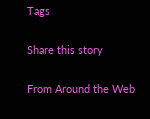Tags

Share this story

From Around the Web